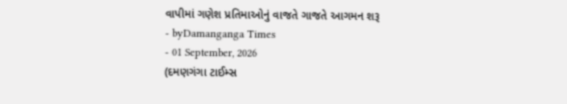વાપીમાં ગણેશ પ્રતિમાઓનું વાજતે ગાજતે આગમન શરૂ
- byDamanganga Times
- 01 September, 2026
(દમણગંગા ટાઈમ્સ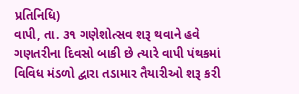પ્રતિનિધિ)
વાપી, તા. ૩૧ ગણેશોત્સવ શરૂ થવાને હવે ગણતરીના દિવસો બાકી છે ત્યારે વાપી પંથકમાં વિવિધ મંડળો દ્વારા તડામાર તૈયારીઓ શરૂ કરી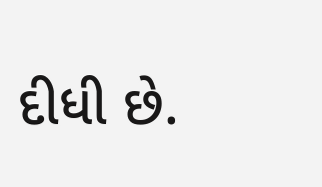દીધી છે.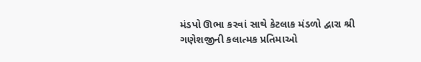મંડપો ઊભા કરવાં સાથે કેટલાક મંડળો દ્વારા શ્રી ગણેશજીની કલાત્મક પ્રતિમાઓ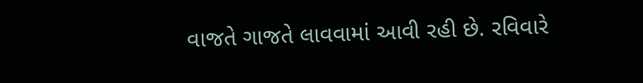વાજતે ગાજતે લાવવામાં આવી રહી છે. રવિવારે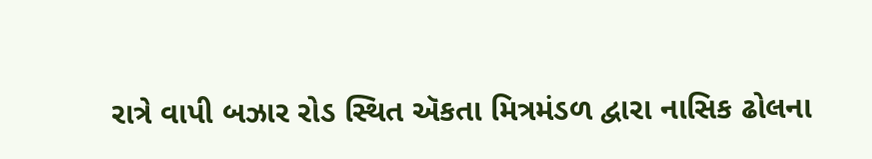રાત્રે વાપી બઝાર રોડ સ્થિત ઍકતા મિત્રમંડળ દ્વારા નાસિક ઢોલના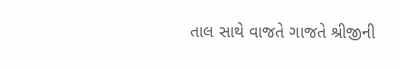તાલ સાથે વાજતે ગાજતે શ્રીજીની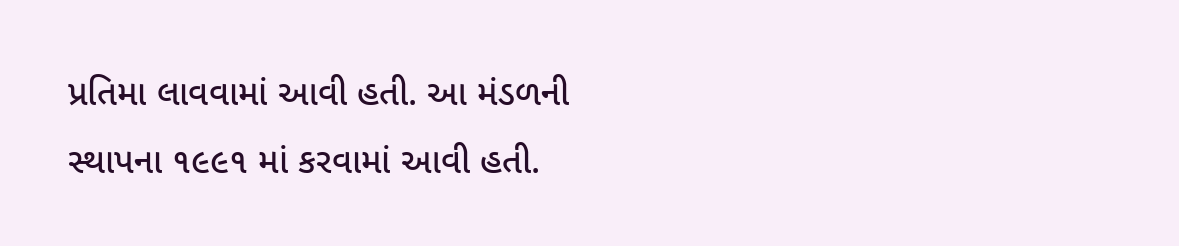પ્રતિમા લાવવામાં આવી હતી. આ મંડળની સ્થાપના ૧૯૯૧ માં કરવામાં આવી હતી.